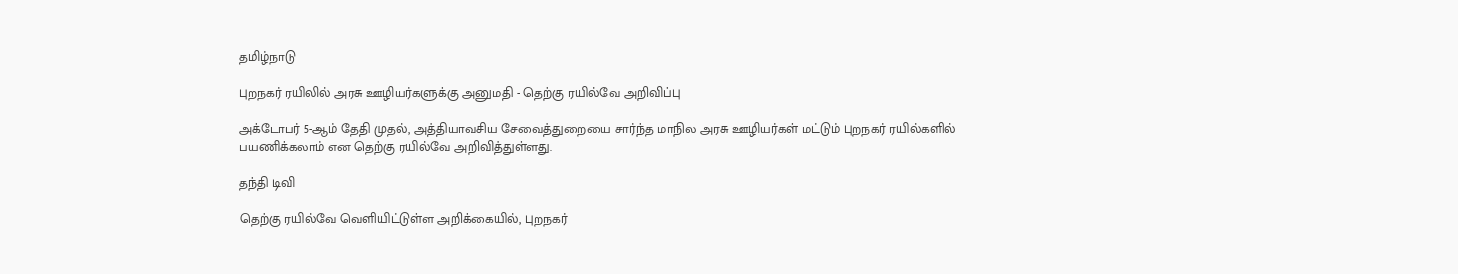தமிழ்நாடு

புறநகர் ரயிலில் அரசு ஊழியர்களுக்கு அனுமதி - தெற்கு ரயில்வே அறிவிப்பு

அக்டோபர் 5-ஆம் தேதி முதல், அத்தியாவசிய சேவைத்துறையை சார்ந்த மாநில அரசு ஊழியர்கள் மட்டும் புறநகர் ரயில்களில் பயணிக்கலாம் என தெற்கு ரயில்வே அறிவித்துள்ளது.

தந்தி டிவி

தெற்கு ரயில்வே வெளியிட்டுள்ள அறிக்கையில், புறநகர்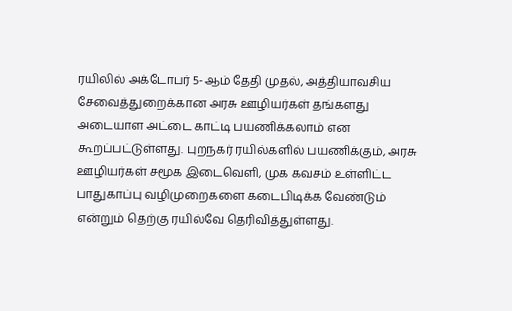ரயிலில் அக்டோபர் 5-ஆம் தேதி முதல், அத்தியாவசிய சேவைத்துறைக்கான அரசு ஊழியர்கள் தங்களது அடையாள அட்டை காட்டி பயணிக்கலாம் என கூறப்பட்டுள்ளது. புறநகர் ரயில்களில் பயணிக்கும், அரசு ஊழியர்கள் சமூக இடைவெளி, முக கவசம் உள்ளிட்ட பாதுகாப்பு வழிமுறைகளை கடைபிடிக்க வேண்டும் என்றும் தெற்கு ரயில்வே தெரிவித்துள்ளது.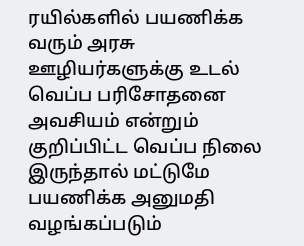ரயில்களில் பயணிக்க வரும் அரசு ஊழியர்களுக்கு உடல் வெப்ப பரிசோதனை அவசியம் என்றும் குறிப்பிட்ட வெப்ப நிலை இருந்தால் மட்டுமே பயணிக்க அனுமதி வழங்கப்படும்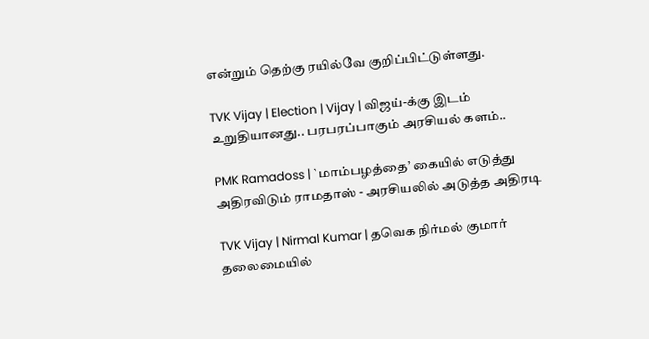என்றும் தெற்கு ரயில்வே குறிப்பிட்டுள்ளது.

TVK Vijay | Election | Vijay | விஜய்-க்கு இடம் உறுதியானது.. பரபரப்பாகும் அரசியல் களம்..

PMK Ramadoss | `மாம்பழத்தை’ கையில் எடுத்து அதிரவிடும் ராமதாஸ் - அரசியலில் அடுத்த அதிரடி

TVK Vijay | Nirmal Kumar | தவெக நிர்மல் குமார் தலைமையில்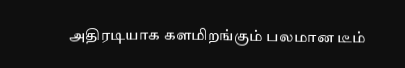அதிரடியாக களமிறங்கும் பலமான டீம்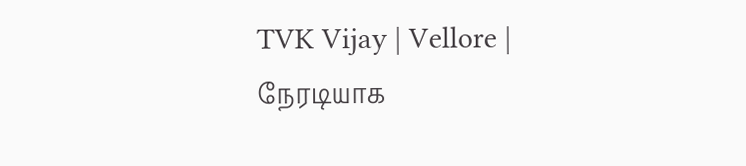TVK Vijay | Vellore | நேரடியாக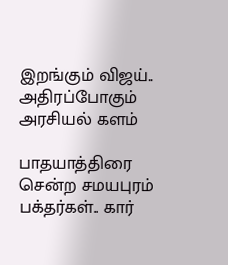இறங்கும் விஜய்.. அதிரப்போகும் அரசியல் களம்

பாதயாத்திரை சென்ற சமயபுரம் பக்தர்கள்.. கார்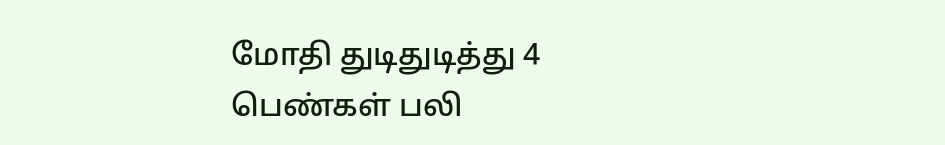மோதி துடிதுடித்து 4 பெண்கள் பலி